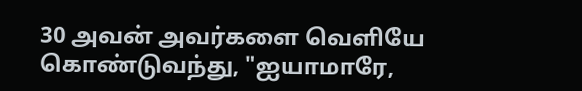30 அவன் அவர்களை வெளியே கொண்டுவந்து, "ஐயாமாரே,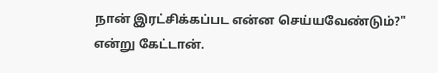நான் இரட்சிக்கப்பட என்ன செய்யவேண்டும்?" என்று கேட்டான்.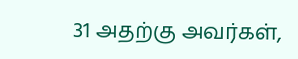31 அதற்கு அவர்கள்,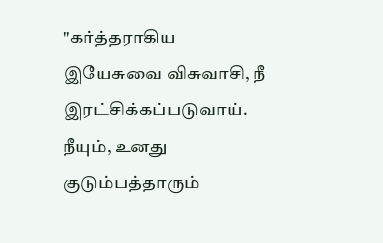"கர்த்தராகிய இயேசுவை விசுவாசி, நீ இரட்சிக்கப்படுவாய். நீயும், உனது குடும்பத்தாரும்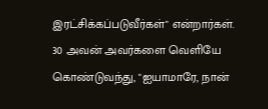இரட்சிக்கப்படுவீர்கள்" என்றார்கள்.
30 அவன் அவர்களை வெளியே கொண்டுவந்து, "ஐயாமாரே, நான்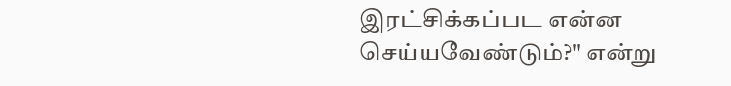இரட்சிக்கப்பட என்ன செய்யவேண்டும்?" என்று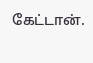கேட்டான்.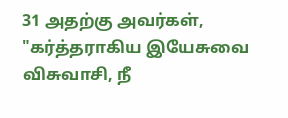31 அதற்கு அவர்கள், "கர்த்தராகிய இயேசுவை விசுவாசி, நீ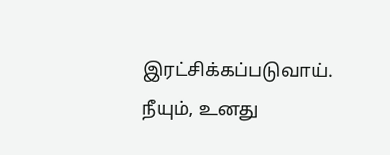இரட்சிக்கப்படுவாய். நீயும், உனது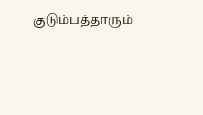குடும்பத்தாரும்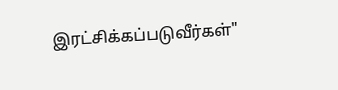இரட்சிக்கப்படுவீர்கள்"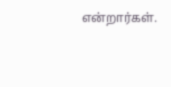என்றார்கள்.